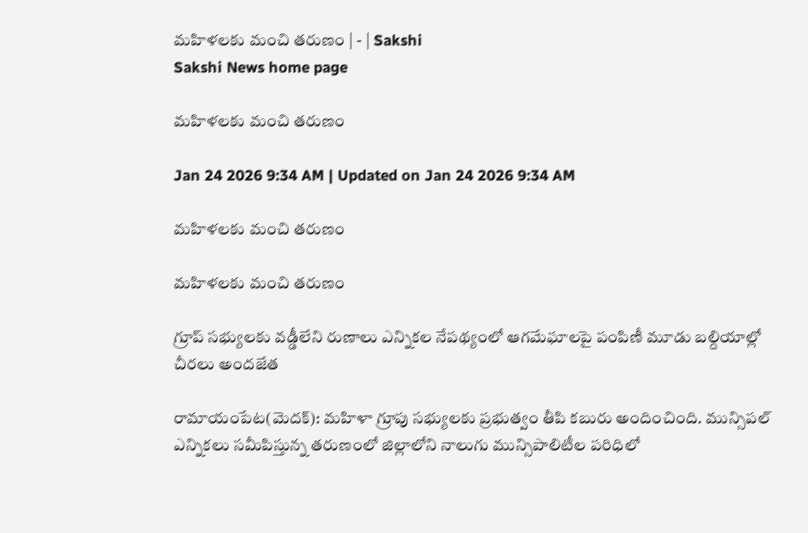మహిళలకు మంచి తరుణం | - | Sakshi
Sakshi News home page

మహిళలకు మంచి తరుణం

Jan 24 2026 9:34 AM | Updated on Jan 24 2026 9:34 AM

మహిళలకు మంచి తరుణం

మహిళలకు మంచి తరుణం

గ్రూప్‌ సభ్యులకు వడ్డీలేని రుణాలు ఎన్నికల నేపథ్యంలో ఆగమేఘాలపై పంపిణీ మూడు బల్దియాల్లో చీరలు అందజేత

రామాయంపేట(మెదక్‌): మహిళా గ్రూపు సభ్యులకు ప్రభుత్వం తీపి కబురు అందించింది. మున్సిపల్‌ ఎన్నికలు సమీపిస్తున్న తరుణంలో జిల్లాలోని నాలుగు మున్సిపాలిటీల పరిధిలో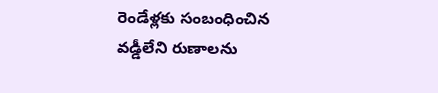రెండేళ్లకు సంబంధించిన వడ్డీలేని రుణాలను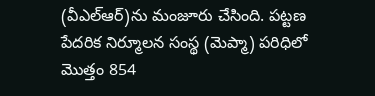(వీఎల్‌ఆర్‌)ను మంజూరు చేసింది. పట్టణ పేదరిక నిర్మూలన సంస్థ (మెప్మా) పరిధిలో మొత్తం 854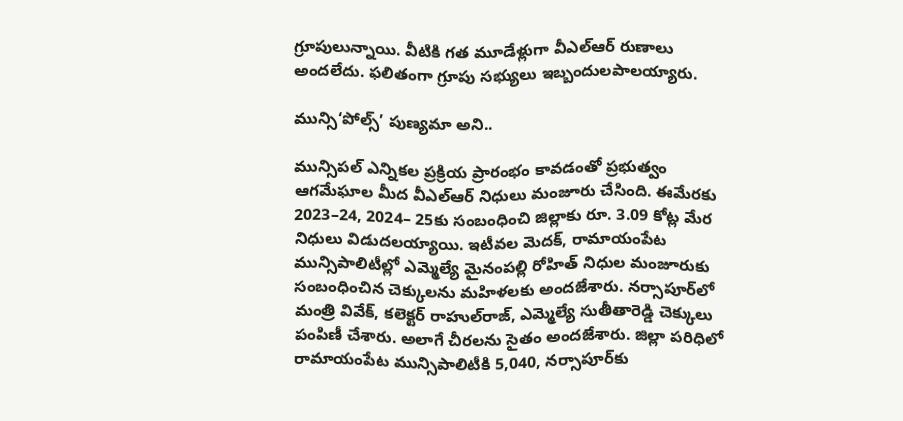గ్రూపులున్నాయి. వీటికి గత మూడేళ్లుగా వీఎల్‌ఆర్‌ రుణాలు అందలేదు. ఫలితంగా గ్రూపు సభ్యులు ఇబ్బందులపాలయ్యారు.

మున్సి‘పోల్స్‌’ పుణ్యమా అని..

మున్సిపల్‌ ఎన్నికల ప్రక్రియ ప్రారంభం కావడంతో ప్రభుత్వం ఆగమేఘాల మీద వీఎల్‌ఆర్‌ నిధులు మంజూరు చేసింది. ఈమేరకు 2023–24, 2024– 25కు సంబంధించి జిల్లాకు రూ. 3.09 కోట్ల మేర నిధులు విడుదలయ్యాయి. ఇటీవల మెదక్‌, రామాయంపేట మున్సిపాలిటీల్లో ఎమ్మెల్యే మైనంపల్లి రోహిత్‌ నిధుల మంజూరుకు సంబంధించిన చెక్కులను మహిళలకు అందజేశారు. నర్సాపూర్‌లో మంత్రి వివేక్‌, కలెక్టర్‌ రాహుల్‌రాజ్‌, ఎమ్మెల్యే సుతీతారెడ్డి చెక్కులు పంపిణీ చేశారు. అలాగే చీరలను సైతం అందజేశారు. జిల్లా పరిధిలో రామాయంపేట మున్సిపాలిటీకి 5,040, నర్సాపూర్‌కు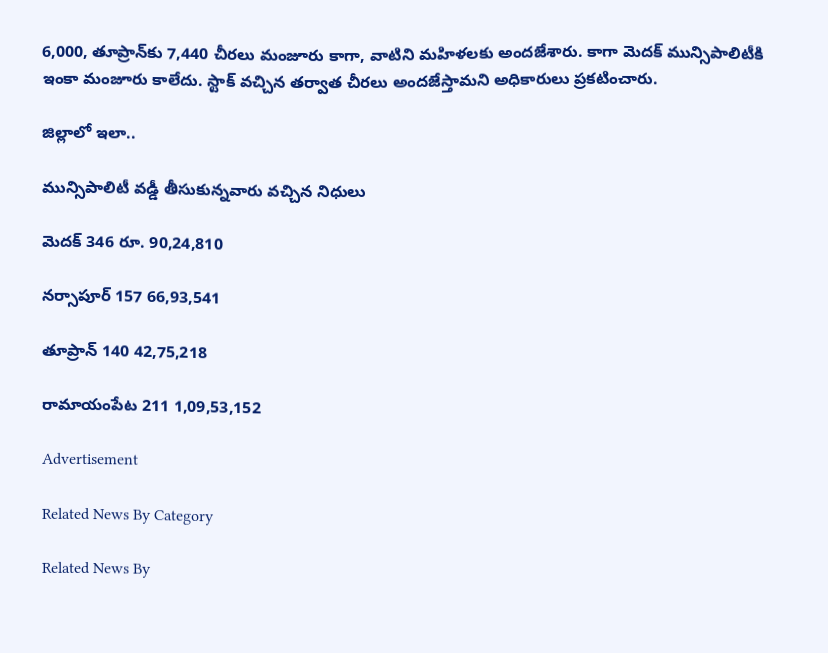6,000, తూప్రాన్‌కు 7,440 చీరలు మంజూరు కాగా, వాటిని మహిళలకు అందజేశారు. కాగా మెదక్‌ మున్సిపాలిటీకి ఇంకా మంజూరు కాలేదు. స్టాక్‌ వచ్చిన తర్వాత చీరలు అందజేస్తామని అధికారులు ప్రకటించారు.

జిల్లాలో ఇలా..

మున్సిపాలిటీ వడ్డీ తీసుకున్నవారు వచ్చిన నిధులు

మెదక్‌ 346 రూ. 90,24,810

నర్సాపూర్‌ 157 66,93,541

తూప్రాన్‌ 140 42,75,218

రామాయంపేట 211 1,09,53,152

Advertisement

Related News By Category

Related News By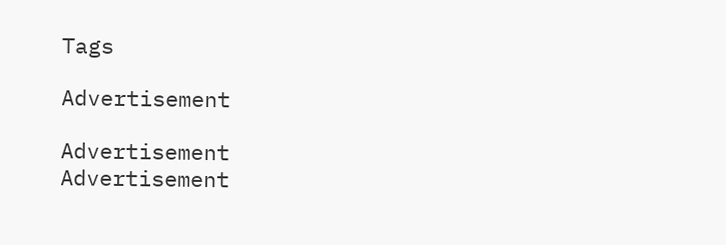Tags

Advertisement

Advertisement
Advertisement